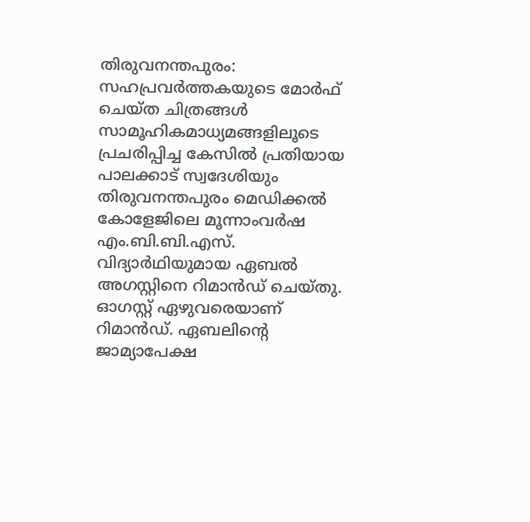തിരുവനന്തപുരം: സഹപ്രവർത്തകയുടെ മോർഫ് ചെയ്ത ചിത്രങ്ങൾ സാമൂഹികമാധ്യമങ്ങളിലൂടെ പ്രചരിപ്പിച്ച കേസിൽ പ്രതിയായ പാലക്കാട് സ്വദേശിയും തിരുവനന്തപുരം മെഡിക്കൽ കോളേജിലെ മൂന്നാംവർഷ എം.ബി.ബി.എസ്. വിദ്യാർഥിയുമായ ഏബൽ അഗസ്റ്റിനെ റിമാൻഡ് ചെയ്തു. ഓഗസ്റ്റ് ഏഴുവരെയാണ് റിമാൻഡ്. ഏബലിന്റെ ജാമ്യാപേക്ഷ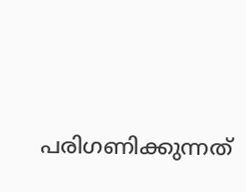പരിഗണിക്കുന്നത്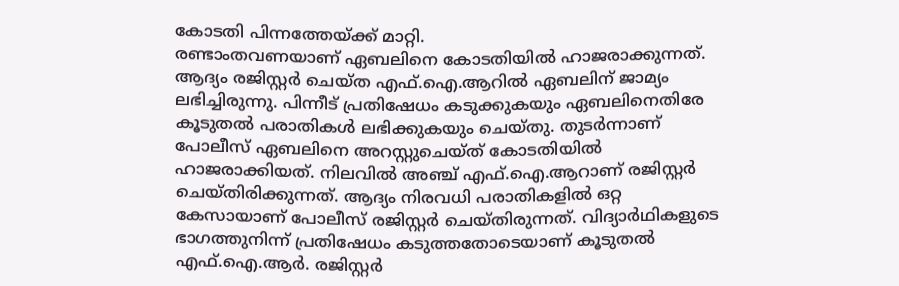കോടതി പിന്നത്തേയ്ക്ക് മാറ്റി.
രണ്ടാംതവണയാണ് ഏബലിനെ കോടതിയിൽ ഹാജരാക്കുന്നത്. ആദ്യം രജിസ്റ്റർ ചെയ്ത എഫ്.ഐ.ആറിൽ ഏബലിന് ജാമ്യം ലഭിച്ചിരുന്നു. പിന്നീട് പ്രതിഷേധം കടുക്കുകയും ഏബലിനെതിരേ കൂടുതൽ പരാതികൾ ലഭിക്കുകയും ചെയ്തു. തുടർന്നാണ് പോലീസ് ഏബലിനെ അറസ്റ്റുചെയ്ത് കോടതിയിൽ ഹാജരാക്കിയത്. നിലവിൽ അഞ്ച് എഫ്.ഐ.ആറാണ് രജിസ്റ്റർ ചെയ്തിരിക്കുന്നത്. ആദ്യം നിരവധി പരാതികളിൽ ഒറ്റ കേസായാണ് പോലീസ് രജിസ്റ്റർ ചെയ്തിരുന്നത്. വിദ്യാർഥികളുടെ ഭാഗത്തുനിന്ന് പ്രതിഷേധം കടുത്തതോടെയാണ് കൂടുതൽ എഫ്.ഐ.ആർ. രജിസ്റ്റർ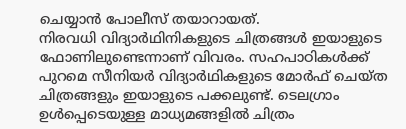ചെയ്യാൻ പോലീസ് തയാറായത്.
നിരവധി വിദ്യാർഥിനികളുടെ ചിത്രങ്ങൾ ഇയാളുടെ ഫോണിലുണ്ടെന്നാണ് വിവരം. സഹപാഠികൾക്ക് പുറമെ സീനിയർ വിദ്യാർഥികളുടെ മോർഫ് ചെയ്ത ചിത്രങ്ങളും ഇയാളുടെ പക്കലുണ്ട്. ടെലഗ്രാം ഉൾപ്പെടെയുള്ള മാധ്യമങ്ങളിൽ ചിത്രം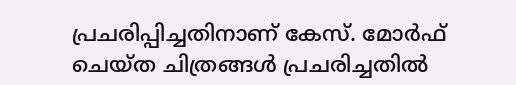പ്രചരിപ്പിച്ചതിനാണ് കേസ്. മോർഫ് ചെയ്ത ചിത്രങ്ങൾ പ്രചരിച്ചതിൽ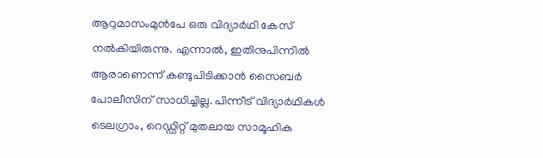ആറുമാസംമുൻപേ ഒരു വിദ്യാർഥി കേസ് നൽകിയിരുന്നു. എന്നാൽ, ഇതിനുപിന്നിൽ ആരാണെന്ന് കണ്ടുപിടിക്കാൻ സൈബർ പോലീസിന് സാധിച്ചില്ല. പിന്നീട് വിദ്യാർഥികൾ ടെലഗ്രാം, റെഡ്ഡിറ്റ് മുതലായ സാമൂഹിക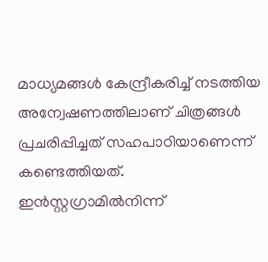മാധ്യമങ്ങൾ കേന്ദ്രീകരിച്ച് നടത്തിയ അന്വേഷണത്തിലാണ് ചിത്രങ്ങൾ പ്രചരിപ്പിച്ചത് സഹപാഠിയാണെന്ന് കണ്ടെത്തിയത്.
ഇൻസ്റ്റഗ്രാമിൽനിന്ന്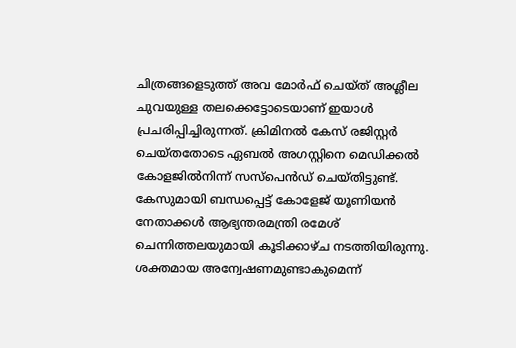ചിത്രങ്ങളെടുത്ത് അവ മോർഫ് ചെയ്ത് അശ്ലീല ചുവയുള്ള തലക്കെട്ടോടെയാണ് ഇയാൾ പ്രചരിപ്പിച്ചിരുന്നത്. ക്രിമിനൽ കേസ് രജിസ്റ്റർ ചെയ്തതോടെ ഏബൽ അഗസ്റ്റിനെ മെഡിക്കൽ കോളജിൽനിന്ന് സസ്പെൻഡ് ചെയ്തിട്ടുണ്ട്. കേസുമായി ബന്ധപ്പെട്ട് കോളേജ് യൂണിയൻ നേതാക്കൾ ആഭ്യന്തരമന്ത്രി രമേശ് ചെന്നിത്തലയുമായി കൂടിക്കാഴ്ച നടത്തിയിരുന്നു. ശക്തമായ അന്വേഷണമുണ്ടാകുമെന്ന്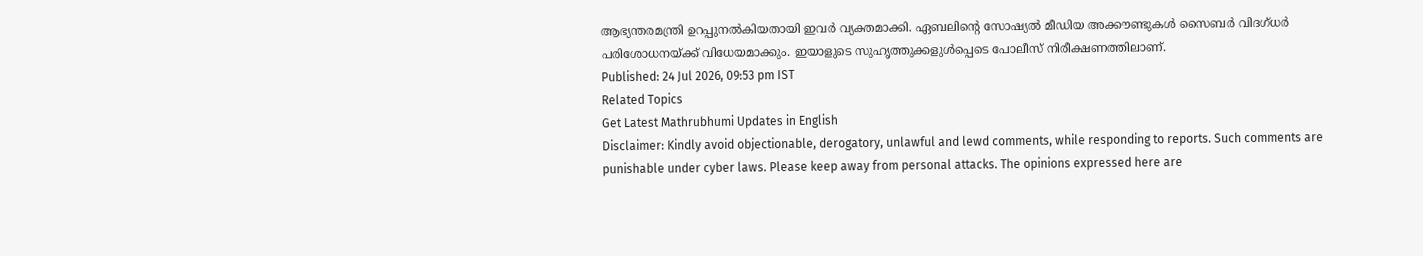ആഭ്യന്തരമന്ത്രി ഉറപ്പുനൽകിയതായി ഇവർ വ്യക്തമാക്കി. ഏബലിന്റെ സോഷ്യൽ മീഡിയ അക്കൗണ്ടുകൾ സൈബർ വിദഗ്ധർ പരിശോധനയ്ക്ക് വിധേയമാക്കും. ഇയാളുടെ സുഹൃത്തുക്കളുൾപ്പെടെ പോലീസ് നിരീക്ഷണത്തിലാണ്.
Published: 24 Jul 2026, 09:53 pm IST
Related Topics
Get Latest Mathrubhumi Updates in English
Disclaimer: Kindly avoid objectionable, derogatory, unlawful and lewd comments, while responding to reports. Such comments are punishable under cyber laws. Please keep away from personal attacks. The opinions expressed here are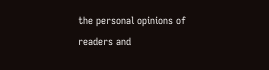the personal opinions of readers and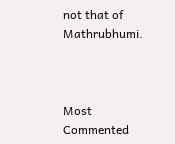not that of Mathrubhumi.



Most Commented